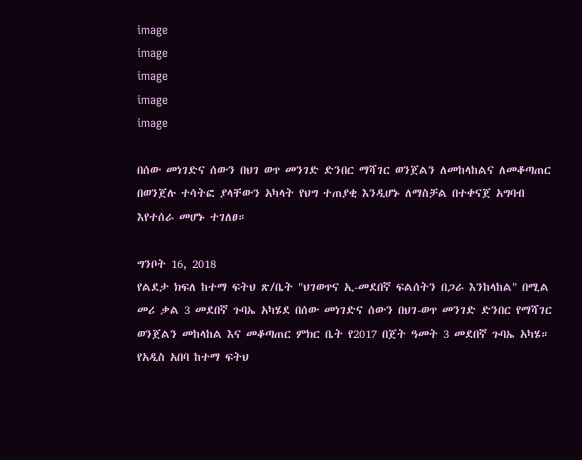image
image
image
image
image

በሰው መነገድና ሰውን በህገ ወጥ መንገድ ድንበር ማሻገር ወንጀልን ለመከላከልና ለመቆጣጠር በወንጀሉ ተሳትፎ ያላቸውን አካላት የህግ ተጠያቂ እንዲሆኑ ለማስቻል በተቀናጀ አግባብ እየተሰራ መሆኑ ተገለፀ።

ግንቦት 16, 2018
የልደታ ክፍለ ከተማ ፍትህ ጽ/ቤት "ህገወጥና ኢ-መደበኛ ፍልሰትን በጋራ እንከላከል" በሚል መሪ ቃል 3 መደበኛ ጉባኤ አካሄደ በሰው መነገድና ሰውን በህገ-ወጥ መንገድ ድንበር የማሻገር ወንጀልን መከላከል እና መቆጣጠር ምክር ቤት የ2017 በጀት ዓመት 3 መደበኛ ጉባኤ አካሄ። የአዲስ አበባ ከተማ ፍትህ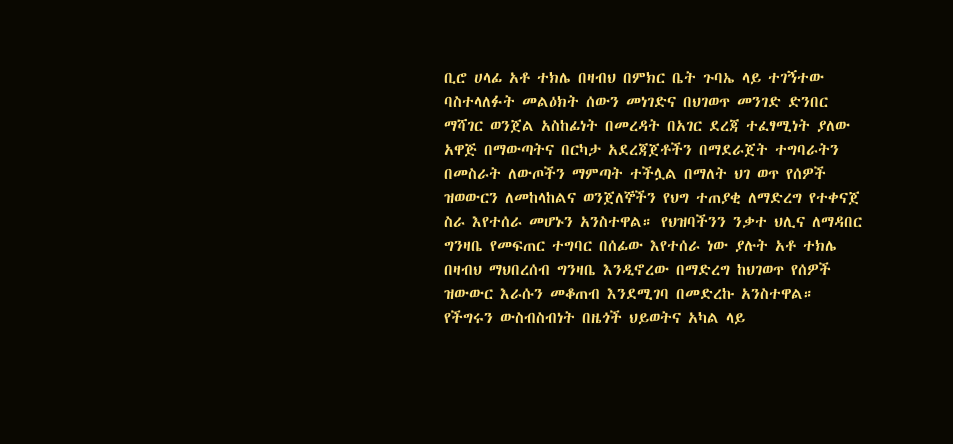ቢሮ ሀላፊ አቶ ተክሌ በዛብህ በምክር ቤት ጉባኤ ላይ ተገኝተው ባስተላለፉት መልዕክት ሰውን መነገድና በህገወጥ መንገድ ድንበር ማሻገር ወንጀል አስከፊነት በመረዳት በአገር ደረጃ ተፈፃሚነት ያለው አዋጅ በማውጣትና በርካታ አደረጃጀቶችን በማደራጀት ተግባራትን በመስራት ለውጦችን ማምጣት ተችሏል በማለት ህገ ወጥ የሰዎች ዝወውርን ለመከላከልና ወንጀለኞችን የህግ ተጠያቂ ለማድረግ የተቀናጀ ስራ እየተሰራ መሆኑን አንስተዋል። የህዝባችንን ንቃተ ህሊና ለማዳበር ግንዛቤ የመፍጠር ተግባር በሰፊው እየተሰራ ነው ያሉት አቶ ተክሌ በዛብህ ማህበረሰብ ግንዛቤ እንዲኖረው በማድረግ ከህገወጥ የሰዎች ዝውውር እራሱን መቆጠብ እንደሚገባ በመድረኩ አንስተዋል። የችግሩን ውስብስብነት በዜጎች ህይወትና አካል ላይ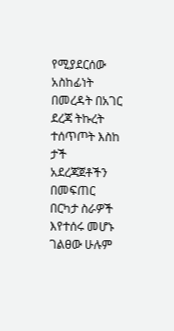የሚያደርሰው አስከፊነት በመረዳት በአገር ደረጃ ትኩረት ተሰጥጦት እስከ ታች አደረጃጀቶችን በመፍጠር በርካታ ስራዎች እየተሰሩ መሆኑ ገልፀው ሁሉም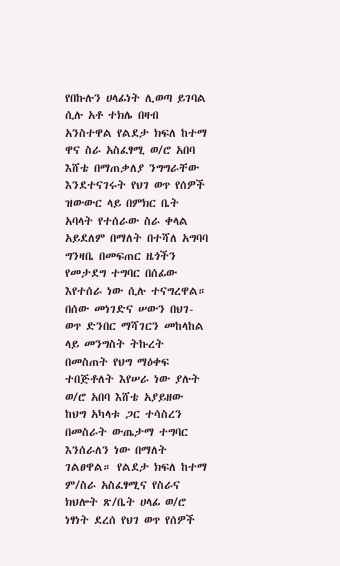የበኩሉን ሀላፊነት ሊወጣ ይገባል ሲሉ አቶ ተክሌ በዛብ አንስተዋል የልደታ ክፍለ ከተማ ዋና ስራ አስፈፃሚ ወ/ሮ አበባ እሸቴ በማጠቃለያ ንግግራቸው እንደተናገሩት የህገ ወጥ የሰዎች ዝውውር ላይ በምክር ቤት አባላት የተሰራው ስራ ቀላል አይደለም በማለት በተሻለ አግባባ ግንዛቤ በመፍጠር ዜጎችን የመታደግ ተግባር በሰፊው እየተሰራ ነው ሲሉ ተናግረዋል። በሰው መነገድና ሠውን በህገ-ወጥ ድንበር ማሻገርን መከላከል ላይ መንግስት ትኩረት በመስጠት የህግ ማዕቀፍ ተበጅቶለት እየሠራ ነው ያሉት ወ/ሮ አበባ እሸቴ አያይዘው ከህግ አካላቱ ጋር ተሳስረን በመስራት ውጤታማ ተግባር እንሰራለን ነው በማለት ገልፀዋል። የልደታ ክፍለ ከተማ ም/ስራ አስፈፃሚና የስራና ክህሎት ጽ/ቤት ሀላፊ ወ/ሮ ነፃነት ደረሰ የህገ ወጥ የሰዎች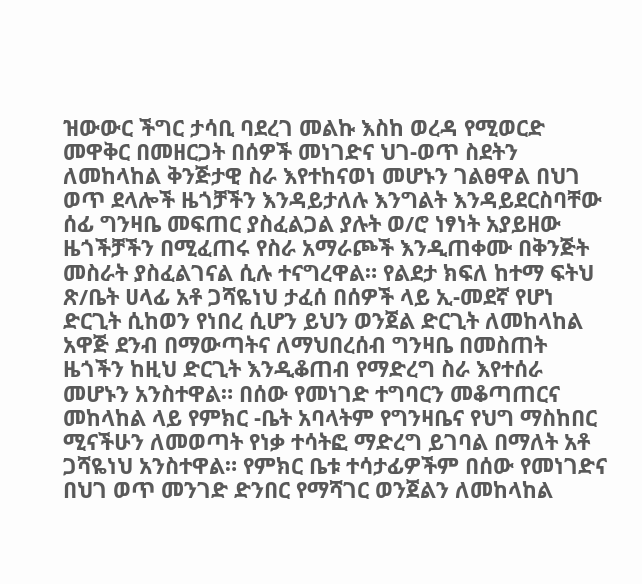ዝውውር ችግር ታሳቢ ባደረገ መልኩ እስከ ወረዳ የሚወርድ መዋቅር በመዘርጋት በሰዎች መነገድና ህገ-ወጥ ስደትን ለመከላከል ቅንጅታዊ ስራ እየተከናወነ መሆኑን ገልፀዋል በህገ ወጥ ደላሎች ዜጎቻችን እንዳይታለሉ እንግልት እንዳይደርስባቸው ሰፊ ግንዛቤ መፍጠር ያስፈልጋል ያሉት ወ/ሮ ነፃነት አያይዘው ዜጎችቻችን በሚፈጠሩ የስራ አማራጮች እንዲጠቀሙ በቅንጅት መስራት ያስፈልገናል ሲሉ ተናግረዋል። የልደታ ክፍለ ከተማ ፍትህ ጽ/ቤት ሀላፊ አቶ ጋሻዬነህ ታፈሰ በሰዎች ላይ ኢ-መደኛ የሆነ ድርጊት ሲከወን የነበረ ሲሆን ይህን ወንጀል ድርጊት ለመከላከል አዋጅ ደንብ በማውጣትና ለማህበረሰብ ግንዛቤ በመስጠት ዜጎችን ከዚህ ድርጊት እንዲቆጠብ የማድረግ ስራ እየተሰራ መሆኑን አንስተዋል። በሰው የመነገድ ተግባርን መቆጣጠርና መከላከል ላይ የምክር -ቤት አባላትም የግንዛቤና የህግ ማስከበር ሚናችሁን ለመወጣት የነቃ ተሳትፎ ማድረግ ይገባል በማለት አቶ ጋሻዬነህ አንስተዋል። የምክር ቤቱ ተሳታፊዎችም በሰው የመነገድና በህገ ወጥ መንገድ ድንበር የማሻገር ወንጀልን ለመከላከል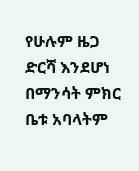የሁሉም ዜጋ ድርሻ እንደሆነ በማንሳት ምክር ቤቱ አባላትም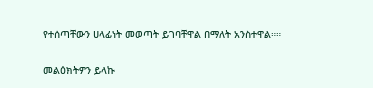የተሰጣቸውን ሀላፊነት መወጣት ይገባቸዋል በማለት አንስተዋል።።

መልዕክትዎን ይላኩ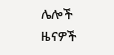ሌሎች ዜናዎች